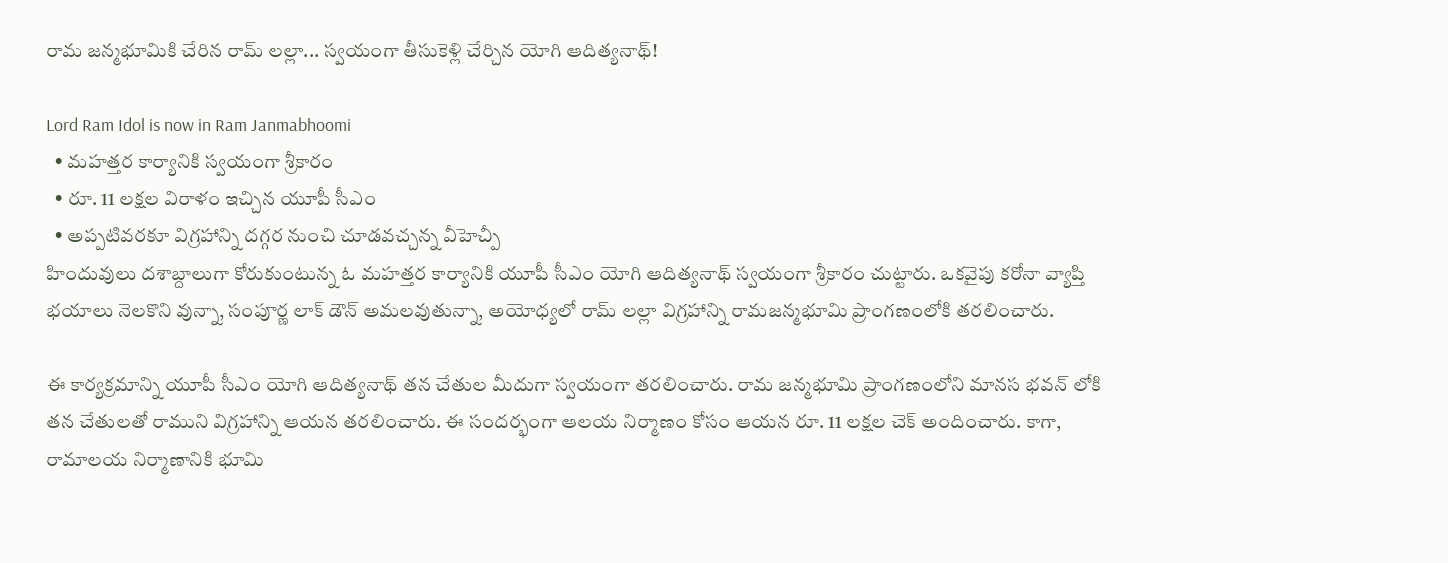రామ జన్మభూమికి చేరిన రామ్ లల్లా... స్వయంగా తీసుకెళ్లి చేర్చిన యోగి ఆదిత్యనాథ్!

Lord Ram Idol is now in Ram Janmabhoomi
  • మహత్తర కార్యానికి స్వయంగా శ్రీకారం
  • రూ. 11 లక్షల విరాళం ఇచ్చిన యూపీ సీఎం
  • అప్పటివరకూ విగ్రహాన్ని దగ్గర నుంచి చూడవచ్చన్న వీహెచ్పీ
హిందువులు దశాబ్దాలుగా కోరుకుంటున్న ఓ మహత్తర కార్యానికి యూపీ సీఎం యోగి ఆదిత్యనాథ్ స్వయంగా శ్రీకారం చుట్టారు. ఒకవైపు కరోనా వ్యాప్తి భయాలు నెలకొని వున్నా, సంపూర్ణ లాక్‌ డౌన్ అమలవుతున్నా, అయోధ్యలో రామ్ లల్లా విగ్రహాన్ని రామజన్మభూమి ప్రాంగణంలోకి తరలించారు.

ఈ కార్యక్రమాన్ని యూపీ సీఎం యోగి ఆదిత్యనాథ్ తన చేతుల మీదుగా స్వయంగా తరలించారు. రామ జన్మభూమి ప్రాంగణంలోని మానస భవన్‌ లోకి తన చేతులతో రాముని విగ్రహాన్ని ఆయన తరలించారు. ఈ సందర్భంగా ఆలయ నిర్మాణం కోసం ఆయన రూ. 11 లక్షల చెక్ అందించారు. కాగా, రామాలయ నిర్మాణానికి భూమి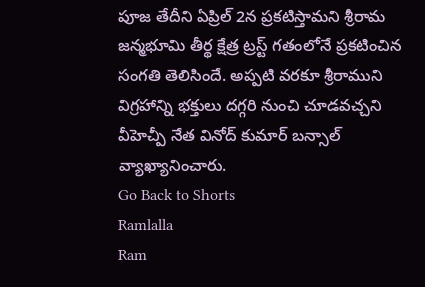పూజ తేదీని ఏప్రిల్ 2న ప్రకటిస్తామని శ్రీరామ జన్మభూమి తీర్థ క్షేత్ర ట్రస్ట్ గతంలోనే ప్రకటించిన సంగతి తెలిసిందే. అప్పటి వరకూ శ్రీరాముని విగ్రహాన్ని భక్తులు దగ్గరి నుంచి చూడవచ్చని వీహెచ్పీ నేత వినోద్ కుమార్ బన్సాల్ వ్యాఖ్యానించారు.
Go Back to Shorts
Ramlalla
Ram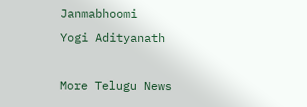Janmabhoomi
Yogi Adityanath

More Telugu News